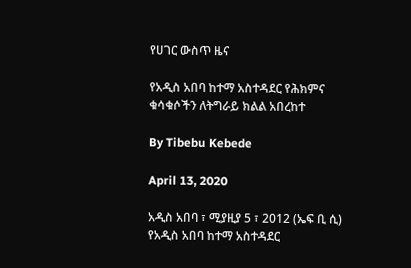የሀገር ውስጥ ዜና

የአዲስ አበባ ከተማ አስተዳደር የሕክምና ቁሳቁሶችን ለትግራይ ክልል አበረከተ

By Tibebu Kebede

April 13, 2020

አዲስ አበባ ፣ ሚያዚያ 5 ፣ 2012 (ኤፍ ቢ ሲ) የአዲስ አበባ ከተማ አስተዳደር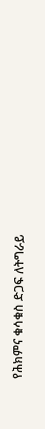የሕክምና ቁሳቁስ ድጋፍ ለትግራይ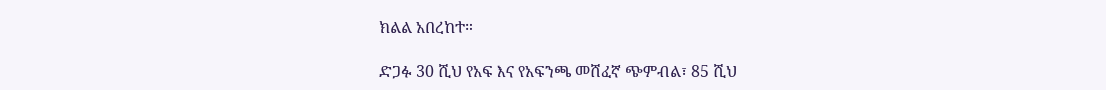ክልል አበረከተ።

ድጋፉ 30 ሺህ የአፍ እና የአፍንጫ መሸፈኛ ጭምብል፣ 85 ሺህ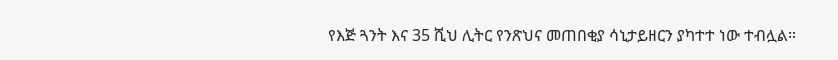የእጅ ጓንት እና 35 ሺህ ሊትር የንጽህና መጠበቂያ ሳኒታይዘርን ያካተተ ነው ተብሏል።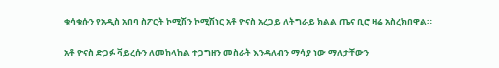ቁሳቁሱን የአዲስ አበባ ስፖርት ኮሚሽን ኮሚሽነር አቶ ዮናስ አረጋይ ለትግራይ ክልል ጤና ቢሮ ዛሬ አስረክበዋል።

አቶ ዮናስ ድጋፉ ቫይረሱን ለመከላከል ተጋግዘን መስራት እንዳለብን ማሳያ ነው ማለታቸውን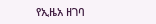የኢዜአ ዘገባ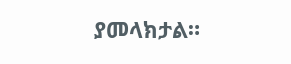ያመላክታል።